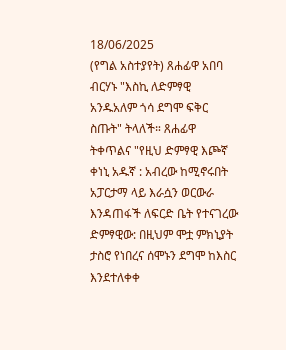18/06/2025
(የግል አስተያየት) ጸሐፊዋ አበባ ብርሃኑ "እስኪ ለድምፃዊ አንዱአለም ጎሳ ደግሞ ፍቅር ስጡት" ትላለች። ጸሐፊዋ ትቀጥልና "የዚህ ድምፃዊ እጮኛ ቀነኒ አዱኛ : አብረው ከሚኖሩበት አፓርታማ ላይ እራሷን ወርውራ እንዳጠፋች ለፍርድ ቤት የተናገረው ድምፃዊው: በዚህም ሞቷ ምክኒያት ታስሮ የነበረና ሰሞኑን ደግሞ ከእስር እንደተለቀቀ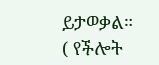ይታወቃል።
( የችሎት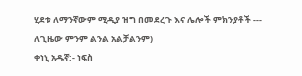ሂደቱ ለማንኛውም ሚዲያ ዝግ በመደረጉ እና ሌሎች ምክንያቶች --- ለጊዜው ምንም ልንል አልቻልንም)
ቀነኒ አዱኛ:- ነፍስ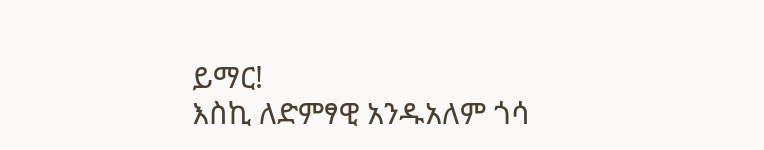ይማር!
እስኪ ለድምፃዊ አንዱአለም ጎሳ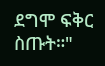ደግሞ ፍቅር ስጡት።"